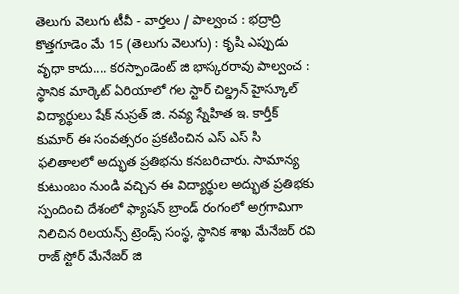తెలుగు వెలుగు టీవీ - వార్తలు / పాల్వంచ : భద్రాద్రి కొత్తగూడెం మే 15 (తెలుగు వెలుగు) : కృషి ఎప్పుడు వృధా కాదు.... కరస్పాండెంట్ జి భాస్కరరావు పాల్వంచ : స్థానిక మార్కెట్ ఏరియాలో గల స్టార్ చిల్డ్రన్ హైస్కూల్ విద్యార్థులు షేక్ నుస్రత్ జి. నవ్య స్నేహిత ఇ. కార్తీక్ కుమార్ ఈ సంవత్సరం ప్రకటించిన ఎస్ ఎస్ సి ఫలితాలలో అద్భుత ప్రతిభను కనబరిచారు. సామాన్య కుటుంబం నుండి వచ్చిన ఈ విద్యార్థుల అద్భుత ప్రతిభకు స్పందించి దేశంలో ఫ్యాషన్ బ్రాండ్ రంగంలో అగ్రగామిగా నిలిచిన రిలయన్స్ ట్రెండ్స్ సంస్థ, స్థానిక శాఖ మేనేజర్ రవి రాజ్ స్టోర్ మేనేజర్ జి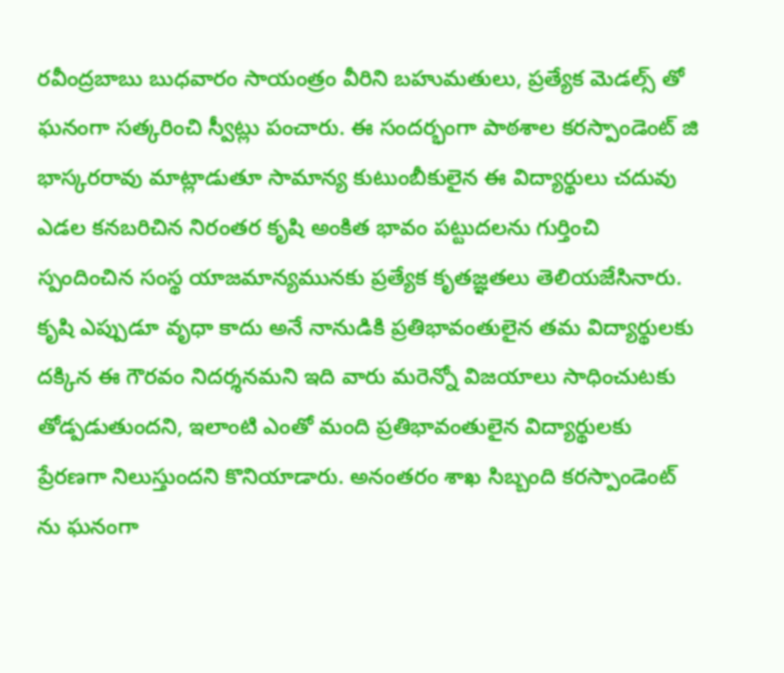రవీంద్రబాబు బుధవారం సాయంత్రం వీరిని బహుమతులు, ప్రత్యేక మెడల్స్ తో ఘనంగా సత్కరించి స్వీట్లు పంచారు. ఈ సందర్భంగా పాఠశాల కరస్పాండెంట్ జి భాస్కరరావు మాట్లాడుతూ సామాన్య కుటుంబీకులైన ఈ విద్యార్థులు చదువు ఎడల కనబరిచిన నిరంతర కృషి అంకిత భావం పట్టుదలను గుర్తించి స్పందించిన సంస్థ యాజమాన్యమునకు ప్రత్యేక కృతజ్ఞతలు తెలియజేసినారు. కృషి ఎప్పుడూ వృధా కాదు అనే నానుడికి ప్రతిభావంతులైన తమ విద్యార్థులకు దక్కిన ఈ గౌరవం నిదర్శనమని ఇది వారు మరెన్నో విజయాలు సాధించుటకు తోడ్పడుతుందని, ఇలాంటి ఎంతో మంది ప్రతిభావంతులైన విద్యార్థులకు ప్రేరణగా నిలుస్తుందని కొనియాడారు. అనంతరం శాఖ సిబ్బంది కరస్పాండెంట్ ను ఘనంగా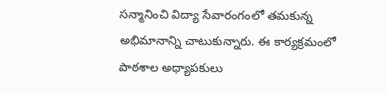సన్మానించి విద్యా సేవారంగంలో తమకున్న అభిమానాన్ని చాటుకున్నారు. ఈ కార్యక్రమంలో పాఠశాల అధ్యాపకులు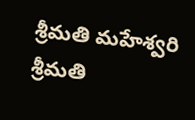శ్రీమతి మహేశ్వరి శ్రీమతి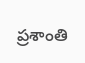ప్రశాంతి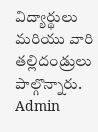విద్యార్థులు మరియు వారి తల్లిదండ్రులు పాల్గొన్నారు.
Admin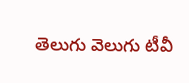తెలుగు వెలుగు టీవీ